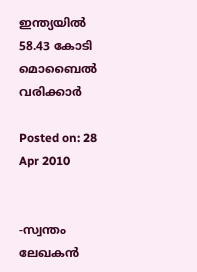ഇന്ത്യയില്‍ 58.43 കോടി മൊബൈല്‍ വരിക്കാര്‍

Posted on: 28 Apr 2010


-സ്വന്തം ലേഖകന്‍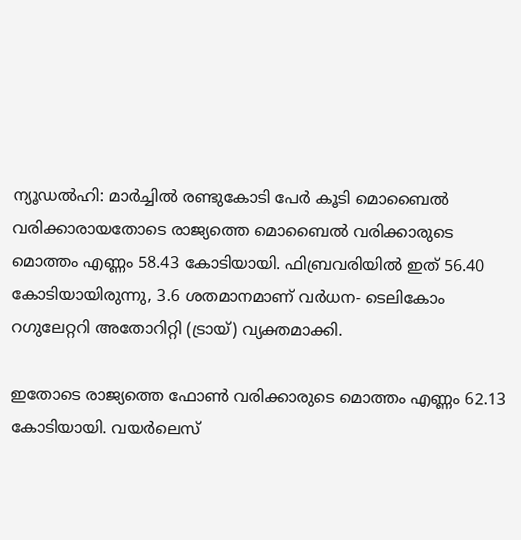ന്യൂഡല്‍ഹി: മാര്‍ച്ചില്‍ രണ്ടുകോടി പേര്‍ കൂടി മൊബൈല്‍ വരിക്കാരായതോടെ രാജ്യത്തെ മൊബൈല്‍ വരിക്കാരുടെ മൊത്തം എണ്ണം 58.43 കോടിയായി. ഫിബ്രവരിയില്‍ ഇത് 56.40 കോടിയായിരുന്നു, 3.6 ശതമാനമാണ് വര്‍ധന- ടെലികോം റഗുലേറ്ററി അതോറിറ്റി (ട്രായ്) വ്യക്തമാക്കി.

ഇതോടെ രാജ്യത്തെ ഫോണ്‍ വരിക്കാരുടെ മൊത്തം എണ്ണം 62.13 കോടിയായി. വയര്‍ലെസ്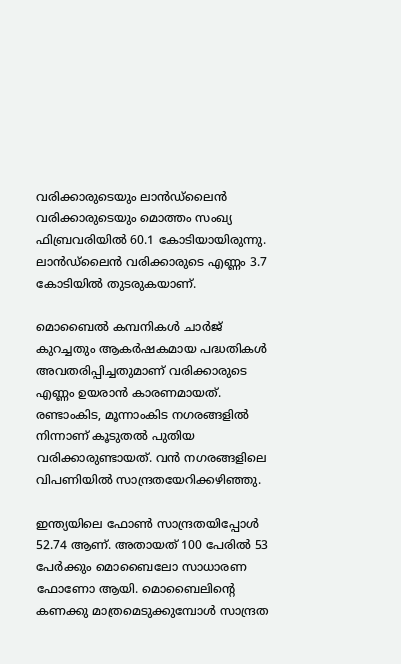വരിക്കാരുടെയും ലാന്‍ഡ്‌ലൈന്‍ വരിക്കാരുടെയും മൊത്തം സംഖ്യ ഫിബ്രവരിയില്‍ 60.1 കോടിയായിരുന്നു. ലാന്‍ഡ്‌ലൈന്‍ വരിക്കാരുടെ എണ്ണം 3.7 കോടിയില്‍ തുടരുകയാണ്.

മൊബൈല്‍ കമ്പനികള്‍ ചാര്‍ജ് കുറച്ചതും ആകര്‍ഷകമായ പദ്ധതികള്‍ അവതരിപ്പിച്ചതുമാണ് വരിക്കാരുടെ എണ്ണം ഉയരാന്‍ കാരണമായത്. രണ്ടാംകിട, മൂന്നാംകിട നഗരങ്ങളില്‍ നിന്നാണ് കൂടുതല്‍ പുതിയ വരിക്കാരുണ്ടായത്. വന്‍ നഗരങ്ങളിലെ വിപണിയില്‍ സാന്ദ്രതയേറിക്കഴിഞ്ഞു.

ഇന്ത്യയിലെ ഫോണ്‍ സാന്ദ്രതയിപ്പോള്‍ 52.74 ആണ്. അതായത് 100 പേരില്‍ 53 പേര്‍ക്കും മൊബൈലോ സാധാരണ ഫോണോ ആയി. മൊബൈലിന്റെ കണക്കു മാത്രമെടുക്കുമ്പോള്‍ സാന്ദ്രത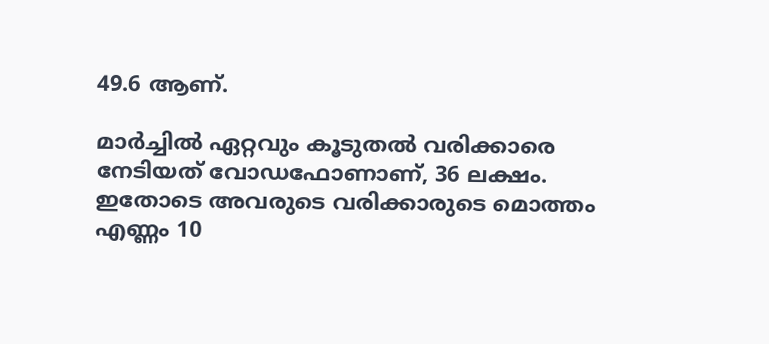49.6 ആണ്.

മാര്‍ച്ചില്‍ ഏറ്റവും കൂടുതല്‍ വരിക്കാരെ നേടിയത് വോഡഫോണാണ്, 36 ലക്ഷം. ഇതോടെ അവരുടെ വരിക്കാരുടെ മൊത്തം എണ്ണം 10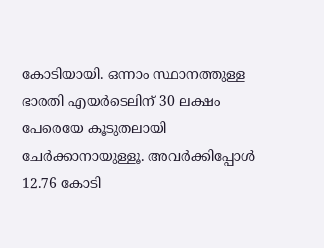കോടിയായി. ഒന്നാം സ്ഥാനത്തുള്ള ഭാരതി എയര്‍ടെലിന് 30 ലക്ഷം പേരെയേ കൂടുതലായി ചേര്‍ക്കാനായുള്ളൂ. അവര്‍ക്കിപ്പോള്‍ 12.76 കോടി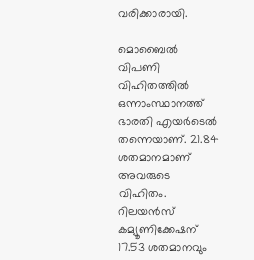വരിക്കാരായി.

മൊബൈല്‍ വിപണി വിഹിതത്തില്‍ ഒന്നാംസ്ഥാനത്ത് ഭാരതി എയര്‍ടെല്‍ തന്നെയാണ്. 21.84 ശതമാനമാണ് അവരുടെ വിഹിതം. റിലയന്‍സ് കമ്യൂണിക്കേഷന് 17.53 ശതമാനവും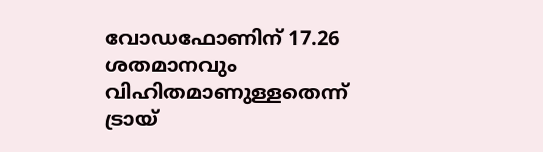വോഡഫോണിന് 17.26 ശതമാനവും വിഹിതമാണുള്ളതെന്ന് ട്രായ്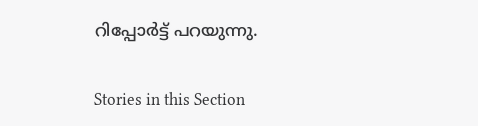റിപ്പോര്‍ട്ട് പറയുന്നു.


Stories in this Section